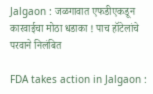Jalgaon : जळगावात एफडीएकडून कारवाईचा मोठा धडाका ! पाच हॉटेलांचे परवाने निलंबित

FDA takes action in Jalgaon :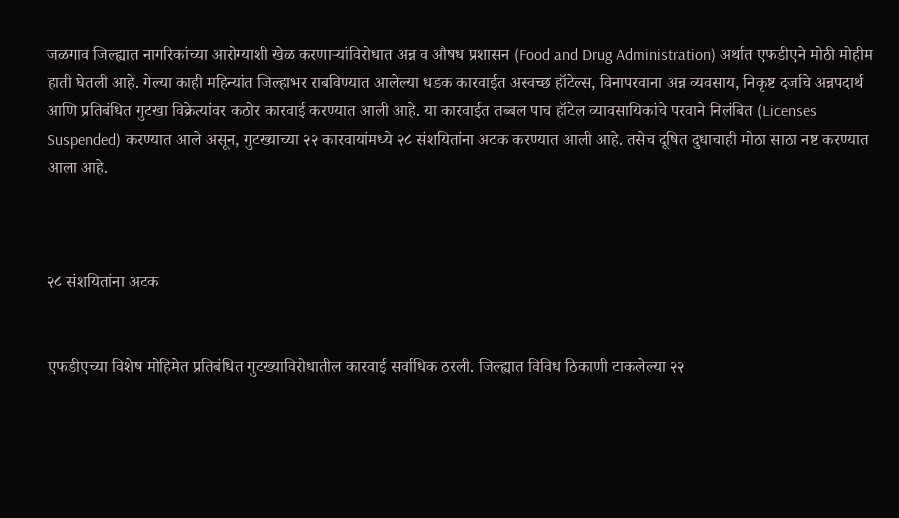जळगाव जिल्ह्यात नागरिकांच्या आरोग्याशी खेळ करणाऱ्यांविरोधात अन्न व औषध प्रशासन (Food and Drug Administration) अर्थात एफडीएने मोठी मोहीम हाती घेतली आहे. गेल्या काही महिन्यांत जिल्हाभर राबविण्यात आलेल्या धडक कारवाईत अस्वच्छ हॉटेल्स, विनापरवाना अन्न व्यवसाय, निकृष्ट दर्जाचे अन्नपदार्थ आणि प्रतिबंधित गुटखा विक्रेत्यांवर कठोर कारवाई करण्यात आली आहे. या कारवाईत तब्बल पाच हॉटेल व्यावसायिकांचे परवाने निलंबित (Licenses Suspended) करण्यात आले असून, गुटख्याच्या २२ कारवायांमध्ये २८ संशयितांना अटक करण्यात आली आहे. तसेच दूषित दुधाचाही मोठा साठा नष्ट करण्यात आला आहे.



२८ संशयितांना अटक


एफडीएच्या विशेष मोहिमेत प्रतिबंधित गुटख्याविरोधातील कारवाई सर्वाधिक ठरली. जिल्ह्यात विविध ठिकाणी टाकलेल्या २२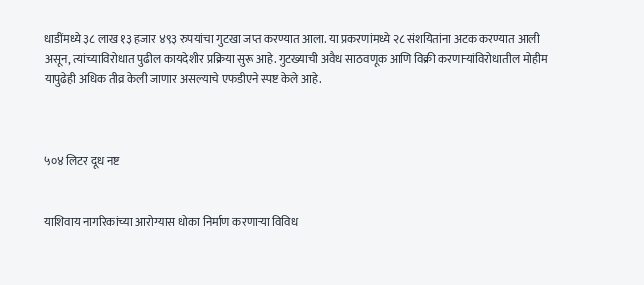धाडींमध्ये ३८ लाख १३ हजार ४९३ रुपयांचा गुटखा जप्त करण्यात आला. या प्रकरणांमध्ये २८ संशयितांना अटक करण्यात आली असून, त्यांच्याविरोधात पुढील कायदेशीर प्रक्रिया सुरू आहे. गुटख्याची अवैध साठवणूक आणि विक्री करणाऱ्यांविरोधातील मोहीम यापुढेही अधिक तीव्र केली जाणार असल्याचे एफडीएने स्पष्ट केले आहे.



५०४ लिटर दूध नष्ट


याशिवाय नागरिकांच्या आरोग्यास धोका निर्माण करणाऱ्या विविध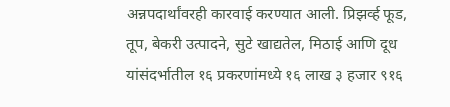अन्नपदार्थांवरही कारवाई करण्यात आली. प्रिझर्व्ह फूड, तूप, बेकरी उत्पादने, सुटे खाद्यतेल, मिठाई आणि दूध यांसंदर्भातील १६ प्रकरणांमध्ये १६ लाख ३ हजार ९१६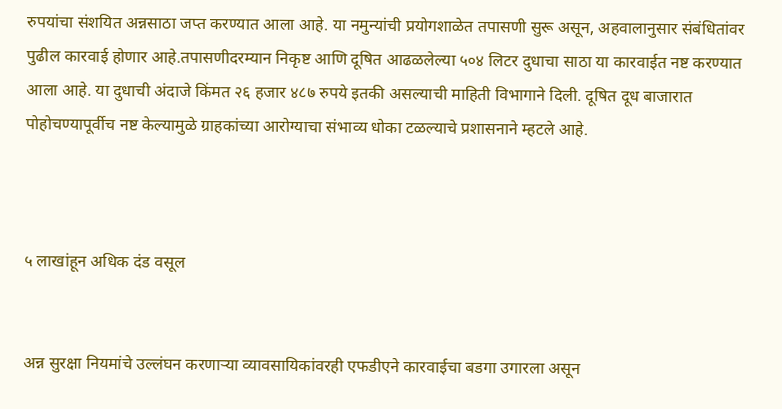रुपयांचा संशयित अन्नसाठा जप्त करण्यात आला आहे. या नमुन्यांची प्रयोगशाळेत तपासणी सुरू असून, अहवालानुसार संबंधितांवर पुढील कारवाई होणार आहे.तपासणीदरम्यान निकृष्ट आणि दूषित आढळलेल्या ५०४ लिटर दुधाचा साठा या कारवाईत नष्ट करण्यात आला आहे. या दुधाची अंदाजे किंमत २६ हजार ४८७ रुपये इतकी असल्याची माहिती विभागाने दिली. दूषित दूध बाजारात पोहोचण्यापूर्वीच नष्ट केल्यामुळे ग्राहकांच्या आरोग्याचा संभाव्य धोका टळल्याचे प्रशासनाने म्हटले आहे.



५ लाखांहून अधिक दंड वसूल


अन्न सुरक्षा नियमांचे उल्लंघन करणाऱ्या व्यावसायिकांवरही एफडीएने कारवाईचा बडगा उगारला असून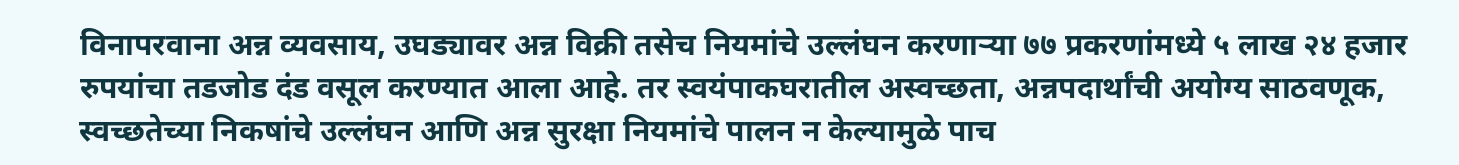विनापरवाना अन्न व्यवसाय, उघड्यावर अन्न विक्री तसेच नियमांचे उल्लंघन करणाऱ्या ७७ प्रकरणांमध्ये ५ लाख २४ हजार रुपयांचा तडजोड दंड वसूल करण्यात आला आहे. तर स्वयंपाकघरातील अस्वच्छता, अन्नपदार्थांची अयोग्य साठवणूक, स्वच्छतेच्या निकषांचे उल्लंघन आणि अन्न सुरक्षा नियमांचे पालन न केल्यामुळे पाच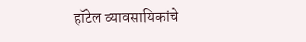हॉटेल व्यावसायिकांचे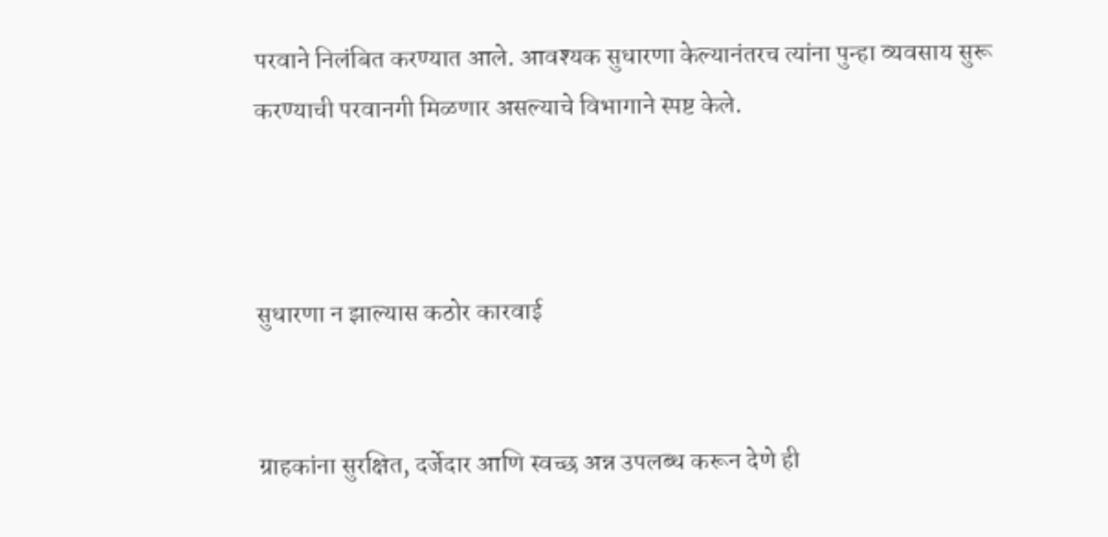परवाने निलंबित करण्यात आले. आवश्यक सुधारणा केल्यानंतरच त्यांना पुन्हा व्यवसाय सुरू करण्याची परवानगी मिळणार असल्याचे विभागाने स्पष्ट केले.



सुधारणा न झाल्यास कठोर कारवाई


ग्राहकांना सुरक्षित, दर्जेदार आणि स्वच्छ अन्न उपलब्ध करून देणे ही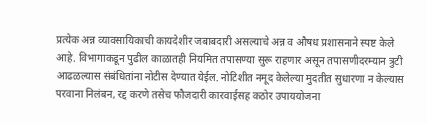प्रत्येक अन्न व्यावसायिकाची कायदेशीर जबाबदारी असल्याचे अन्न व औषध प्रशासनाने स्पष्ट केले आहे. विभागाकडून पुढील काळातही नियमित तपासण्या सुरू राहणार असून तपासणीदरम्यान त्रुटी आढळल्यास संबंधितांना नोटीस देण्यात येईल. नोटिशीत नमूद केलेल्या मुदतीत सुधारणा न केल्यास परवाना निलंबन, रद्द करणे तसेच फौजदारी कारवाईसह कठोर उपाययोजना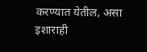करण्यात येतील, असा इशाराही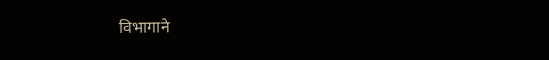विभागाने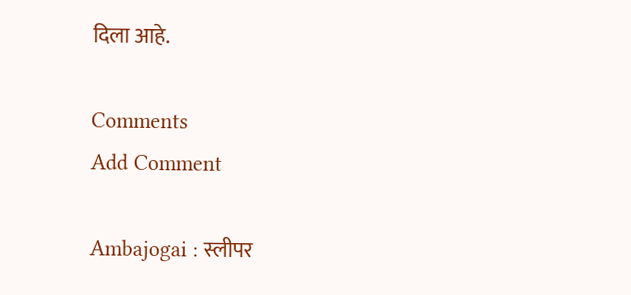दिला आहे.

Comments
Add Comment

Ambajogai : स्लीपर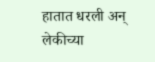हातात धरली अन् लेकीच्या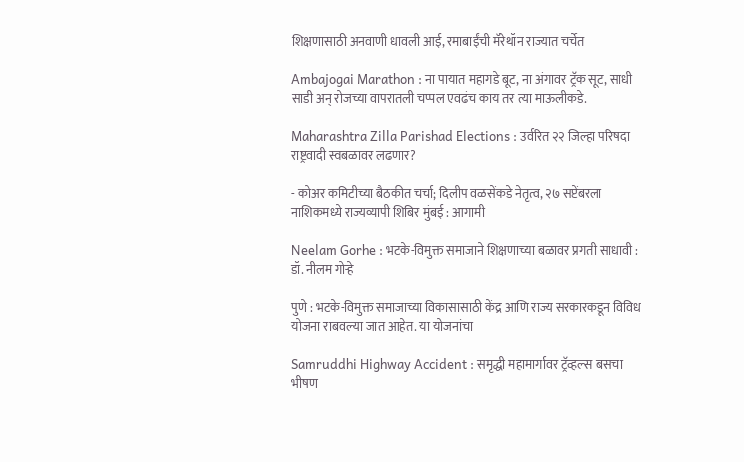शिक्षणासाठी अनवाणी धावली आई, रमाबाईंची मॅरेथॉन राज्यात चर्चेत

Ambajogai Marathon : ना पायात महागडे बूट, ना अंगावर ट्रॅक सूट, साधी साडी अन् रोजच्या वापरातली चप्पल एवढंच काय तर त्या माऊलीकडे.

Maharashtra Zilla Parishad Elections : उर्वरित २२ जिल्हा परिषदा राष्ट्रवादी स्वबळावर लढणार?

- कोअर कमिटीच्या बैठकीत चर्चा; दिलीप वळसेंकडे नेतृत्व, २७ सप्टेंबरला नाशिकमध्ये राज्यव्यापी शिबिर मुंबई : आगामी

Neelam Gorhe : भटके-विमुक्त समाजाने शिक्षणाच्या बळावर प्रगती साधावी : डॉ. नीलम गोऱ्हे

पुणे : भटके-विमुक्त समाजाच्या विकासासाठी केंद्र आणि राज्य सरकारकडून विविध योजना राबवल्या जात आहेत. या योजनांचा

Samruddhi Highway Accident : समृद्धी महामार्गावर ट्रॅव्हल्स बसचा भीषण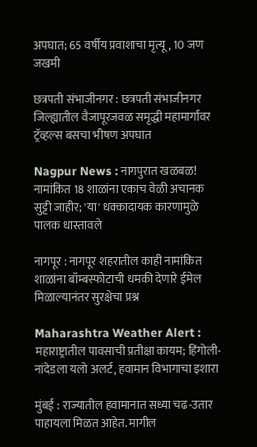अपघात; 65 वर्षीय प्रवाशाचा मृत्यू, 10 जण जखमी

छत्रपती संभाजीनगर : छत्रपती संभाजीनगर जिल्ह्यातील वैजापूरजवळ समृद्धी महामार्गावर ट्रॅव्हल्स बसचा भीषण अपघात

Nagpur News : नागपुरात खळबळ! नामांकित 18 शाळांना एकाच वेळी अचानक सुट्टी जाहीर; 'या' धक्कादायक कारणामुळे पालक धास्तावले

नागपूर : नागपूर शहरातील काही नामांकित शाळांना बॉम्बस्फोटाची धमकी देणारे ईमेल मिळाल्यानंतर सुरक्षेचा प्रश्न

Maharashtra Weather Alert : महाराष्ट्रातील पावसाची प्रतीक्षा कायम; हिंगोली-नांदेडला यलो अलर्ट, हवामान विभागाचा इशारा

मुंबई : राज्यातील हवामानात सध्या चढ-उतार पाहायला मिळत आहेत. मागील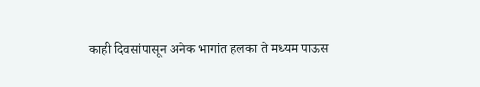काही दिवसांपासून अनेक भागांत हलका ते मध्यम पाऊस